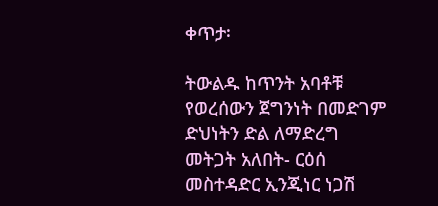ቀጥታ፡

ትውልዱ ከጥንት አባቶቹ የወረሰውን ጀግንነት በመድገም ድህነትን ድል ለማድረግ መትጋት አለበት- ርዕሰ መስተዳድር ኢንጂነር ነጋሽ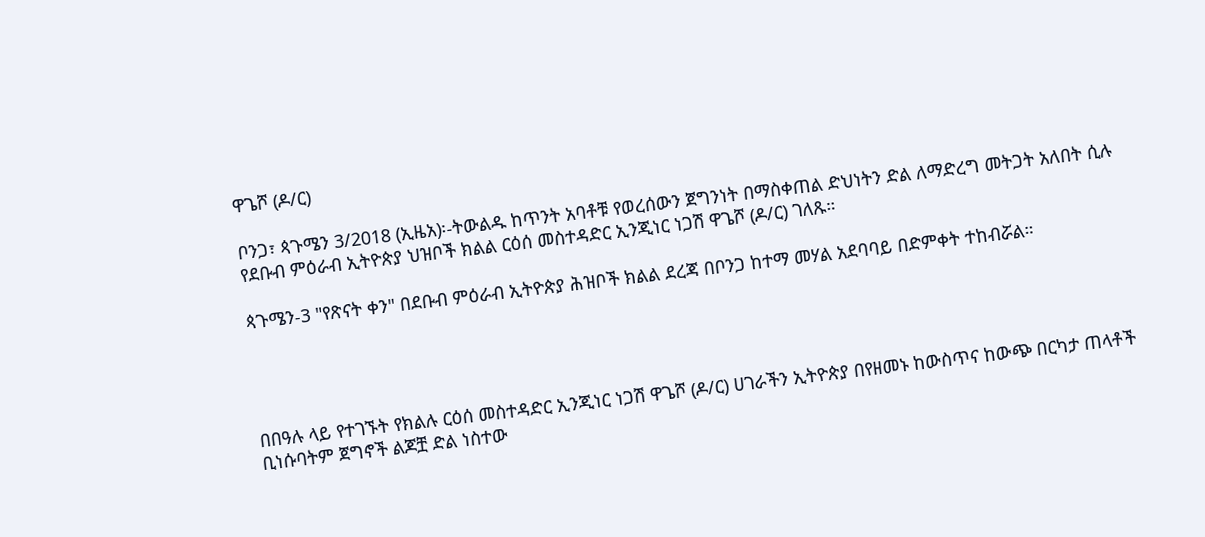ዋጌሾ (ዶ/ር)

ቦንጋ፣ ጳጉሜን 3/2018 (ኢዜአ)፡-ትውልዱ ከጥንት አባቶቹ የወረሰውን ጀግንነት በማስቀጠል ድህነትን ድል ለማድረግ መትጋት አለበት ሲሉ የደቡብ ምዕራብ ኢትዮጵያ ህዝቦች ክልል ርዕሰ መስተዳድር ኢንጂነር ነጋሽ ዋጌሾ (ዶ/ር) ገለጹ።

ጳጉሜን-3 "የጽናት ቀን" በደቡብ ምዕራብ ኢትዮጵያ ሕዝቦች ክልል ደረጃ በቦንጋ ከተማ መሃል አደባባይ በድምቀት ተከብሯል።




በበዓሉ ላይ የተገኙት የክልሉ ርዕሰ መስተዳድር ኢንጂነር ነጋሽ ዋጌሾ (ዶ/ር) ሀገራችን ኢትዮጵያ በየዘመኑ ከውስጥና ከውጭ በርካታ ጠላቶች ቢነሱባትም ጀግኖች ልጆቿ ድል ነስተው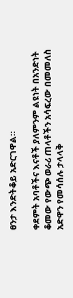ፀንታ እንድትቆይ አድርገዋል።

ቀደምት አባቶችና እናቶች ያለምንም ልዩነት በአንድነት ቆመው የውጭ ወራሪ ጠላቶችን አሳፍረው በመመለስ አድዋን የመሳሰሉ ታላላቅ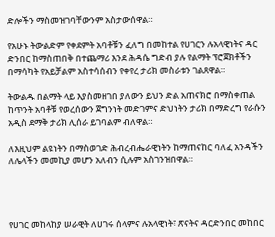ድሎችን ማስመዝገባቸውንም አስታውሰዋል።

የአሁኑ ትውልድም የቀደምት አባቶቹን ፈለግ በመከተል የሀገርን ሉአላዊነትና ዳር ድንበር ከማስጠበቅ በተጨማሪ እንደ ሕዳሴ ግድብ ያሉ የልማት ፕሮጀክቶችን በማሳካት የአይቻልም አስተሳሰብን የቀየረ ታሪክ መስራቱን ገልጸዋል።

ትውልዱ በልማት ላይ እያስመዘገበ ያለውን ይህን ድል አጠናክሮ በማስቀጠል ከጥንት አባቶቹ የወረሰውን ጀግንነት መድገምና ድህነትን ታሪክ በማድረግ የራሱን አዲስ ደማቅ ታሪክ ሊሰራ ይገባልም ብለዋል።

ለእዚህም ልዩነትን በማስወገድ ሕብረብሔራዊነትን ከማጠናከር ባለፈ አንዳችን ለሌላችን መመኪያ መሆን አለብን ሲሉም አስገንዝበዋል።




የሀገር መከላከያ ሠራዊት ለሀገሩ ሰላምና ሉአላዊነት፣ ጽናትና ዳርድንበር መከበር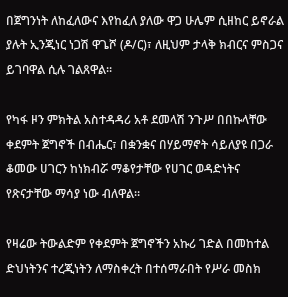በጀግንነት ለከፈለውና እየከፈለ ያለው ዋጋ ሁሌም ሲዘከር ይኖራል ያሉት ኢንጂነር ነጋሽ ዋጌሾ (ዶ/ር)፣ ለዚህም ታላቅ ክብርና ምስጋና ይገባዋል ሲሉ ገልጸዋል።

የካፋ ዞን ምክትል አስተዳዳሪ አቶ ደመላሽ ንጉሥ በበኩላቸው ቀደምት ጀግኖች በብሔር፣ በቋንቋና በሃይማኖት ሳይለያዩ በጋራ ቆመው ሀገርን ከነክብሯ ማቆየታቸው የሀገር ወዳድነትና የጽናታቸው ማሳያ ነው ብለዋል።

የዛሬው ትውልድም የቀደምት ጀግኖችን አኩሪ ገድል በመከተል ድህነትንና ተረጂነትን ለማስቀረት በተሰማራበት የሥራ መስክ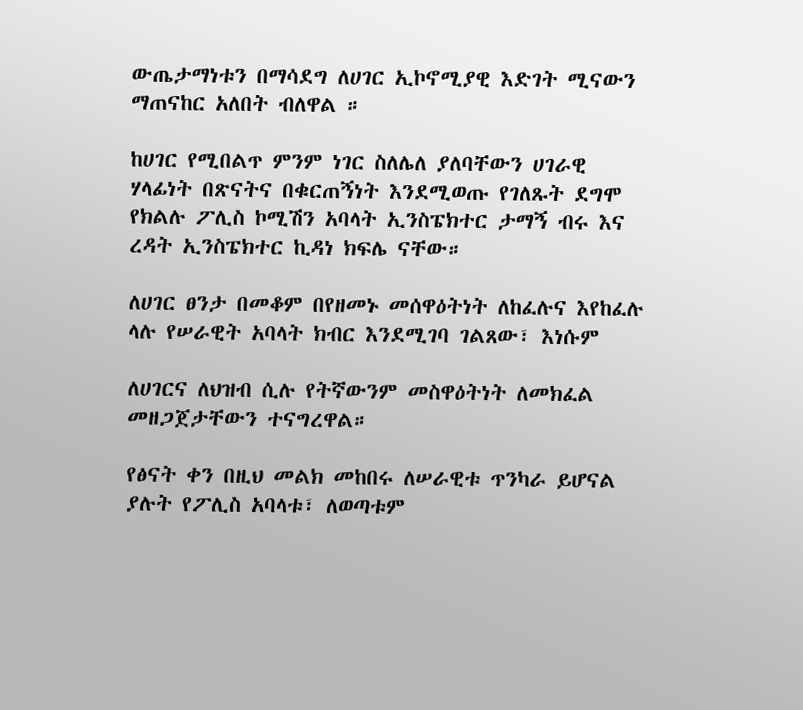ውጤታማነቱን በማሳደግ ለሀገር ኢኮኖሚያዊ እድገት ሚናውን ማጠናከር አለበት ብለዋል ።

ከሀገር የሚበልጥ ምንም ነገር ስለሌለ ያለባቸውን ሀገራዊ ሃላፊነት በጽናትና በቁርጠኝነት እንደሚወጡ የገለጹት ደግሞ  የክልሉ ፖሊስ ኮሚሽን አባላት ኢንስፔክተር ታማኝ ብሩ እና ረዳት ኢንስፔክተር ኪዳነ ክፍሌ ናቸው።

ለሀገር ፀንታ በመቆም በየዘመኑ መሰዋዕትነት ለከፈሉና እየከፈሉ ላሉ የሠራዊት አባላት ክብር እንደሚገባ ገልጸው፣ እነሱም

ለሀገርና ለህዝብ ሲሉ የትኛውንም መስዋዕትነት ለመክፈል መዘጋጀታቸውን ተናግረዋል።

የፅናት ቀን በዚህ መልክ መከበሩ ለሠራዊቱ ጥንካራ ይሆናል ያሉት የፖሊስ አባላቱ፣ ለወጣቱም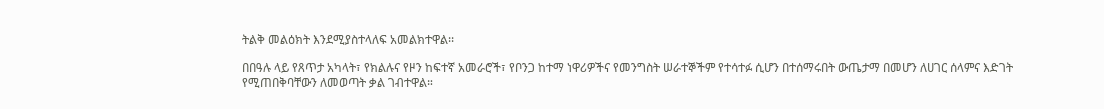ትልቅ መልዕክት እንደሚያስተላለፍ አመልክተዋል፡፡

በበዓሉ ላይ የጸጥታ አካላት፣ የክልሉና የዞን ከፍተኛ አመራሮች፣ የቦንጋ ከተማ ነዋሪዎችና የመንግስት ሠራተኞችም የተሳተፉ ሲሆን በተሰማሩበት ውጤታማ በመሆን ለሀገር ሰላምና እድገት የሚጠበቅባቸውን ለመወጣት ቃል ገብተዋል።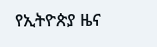የኢትዮጵያ ዜና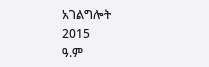አገልግሎት
2015
ዓ.ም